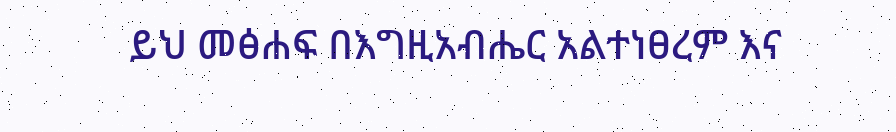ይህ መፅሐፍ በእግዚአብሔር አልተነፀረም እና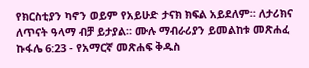የክርስቲያን ካኖን ወይም የአይሁድ ታናክ ክፍል አይደለም። ለታሪክና ለጥናት ዓላማ ብቻ ይታያል። ሙሉ ማብራሪያን ይመልከቱ መጽሐፈ ኩፋሌ 6:23 - የአማርኛ መጽሐፍ ቅዱስ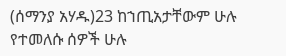(ሰማንያ አሃዱ)23 ከኀጢአታቸውም ሁሉ የተመለሱ ሰዎች ሁሉ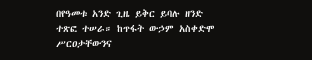በየዓመቱ አንድ ጊዜ ይቅር ይባሉ ዘንድ ተጽፎ ተሠራ። ከጥፋት ውኃም አስቀድሞ ሥርዐታቸውንና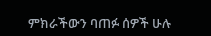ምክራችውን ባጠፉ ሰዎች ሁሉ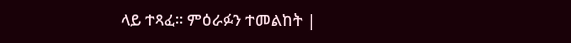ላይ ተጻፈ። ምዕራፉን ተመልከት |